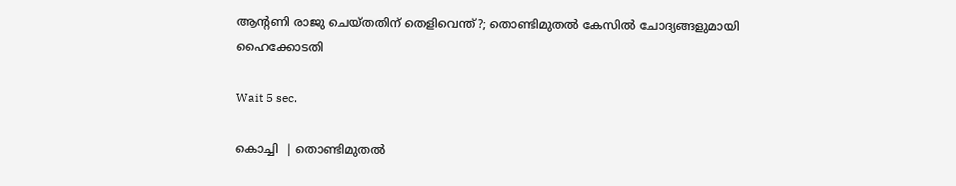ആന്റണി രാജു ചെയ്തതിന് തെളിവെന്ത്?; തൊണ്ടിമുതല്‍ കേസില്‍ ചോദ്യങ്ങളുമായി ഹൈക്കോടതി

Wait 5 sec.

കൊച്ചി  | തൊണ്ടിമുതല്‍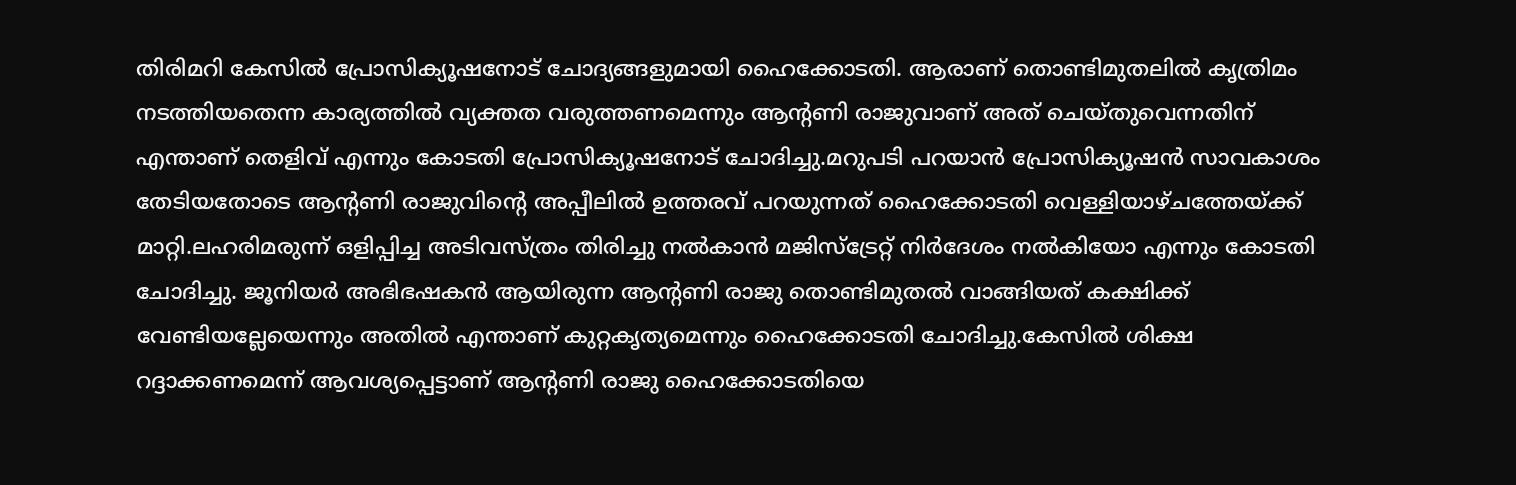തിരിമറി കേസില്‍ പ്രോസിക്യൂഷനോട് ചോദ്യങ്ങളുമായി ഹൈക്കോടതി. ആരാണ് തൊണ്ടിമുതലില്‍ കൃത്രിമം നടത്തിയതെന്ന കാര്യത്തില്‍ വ്യക്തത വരുത്തണമെന്നും ആന്റണി രാജുവാണ് അത് ചെയ്തുവെന്നതിന് എന്താണ് തെളിവ് എന്നും കോടതി പ്രോസിക്യൂഷനോട് ചോദിച്ചു.മറുപടി പറയാന്‍ പ്രോസിക്യൂഷന്‍ സാവകാശം തേടിയതോടെ ആന്റണി രാജുവിന്റെ അപ്പീലില്‍ ഉത്തരവ് പറയുന്നത് ഹൈക്കോടതി വെള്ളിയാഴ്ചത്തേയ്ക്ക് മാറ്റി.ലഹരിമരുന്ന് ഒളിപ്പിച്ച അടിവസ്ത്രം തിരിച്ചു നല്‍കാന്‍ മജിസ്ട്രേറ്റ് നിര്‍ദേശം നല്‍കിയോ എന്നും കോടതി ചോദിച്ചു. ജൂനിയര്‍ അഭിഭഷകന്‍ ആയിരുന്ന ആന്റണി രാജു തൊണ്ടിമുതല്‍ വാങ്ങിയത് കക്ഷിക്ക് വേണ്ടിയല്ലേയെന്നും അതില്‍ എന്താണ് കുറ്റകൃത്യമെന്നും ഹൈക്കോടതി ചോദിച്ചു.കേസില്‍ ശിക്ഷ റദ്ദാക്കണമെന്ന് ആവശ്യപ്പെട്ടാണ് ആന്റണി രാജു ഹൈക്കോടതിയെ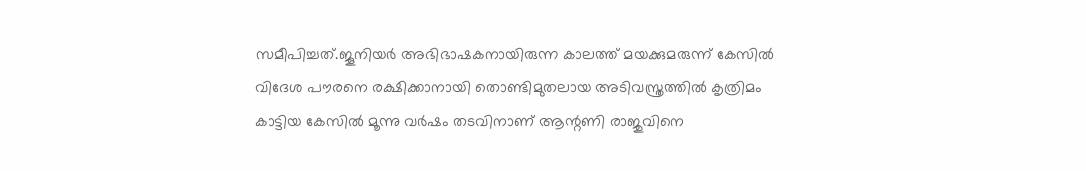സമീപിച്ചത്.ജൂനിയര്‍ അഭിഭാഷകനായിരുന്ന കാലത്ത് മയക്കുമരുന്ന് കേസില്‍ വിദേശ പൗരനെ രക്ഷിക്കാനായി തൊണ്ടിമുതലായ അടിവസ്ത്രത്തില്‍ കൃത്രിമം കാട്ടിയ കേസില്‍ മൂന്നു വര്‍ഷം തടവിനാണ് ആന്റണി രാജുവിനെ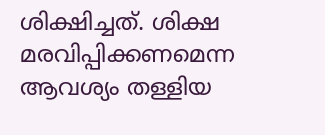ശിക്ഷിച്ചത്. ശിക്ഷ മരവിപ്പിക്കണമെന്ന ആവശ്യം തള്ളിയ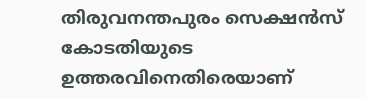തിരുവനന്തപുരം സെക്ഷന്‍സ് കോടതിയുടെ ഉത്തരവിനെതിരെയാണ്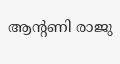ആന്റണി രാജു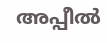അപ്പീല്‍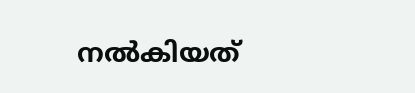നല്‍കിയത്